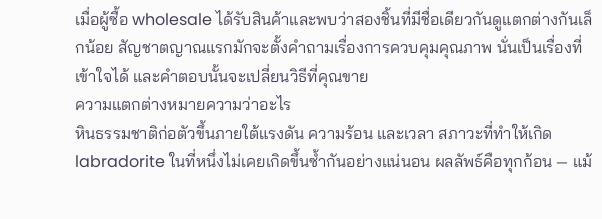เมื่อผู้ซื้อ wholesale ได้รับสินค้าและพบว่าสองชิ้นที่มีชื่อเดียวกันดูแตกต่างกันเล็กน้อย สัญชาตญาณแรกมักจะตั้งคำถามเรื่องการควบคุมคุณภาพ นั่นเป็นเรื่องที่เข้าใจได้ และคำตอบนั้นจะเปลี่ยนวิธีที่คุณขาย
ความแตกต่างหมายความว่าอะไร
หินธรรมชาติก่อตัวขึ้นภายใต้แรงดัน ความร้อน และเวลา สภาวะที่ทำให้เกิด labradorite ในที่หนึ่งไม่เคยเกิดขึ้นซ้ำกันอย่างแน่นอน ผลลัพธ์คือทุกก้อน — แม้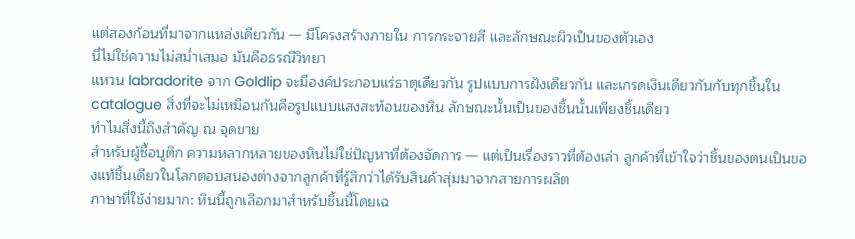แต่สองก้อนที่มาจากแหล่งเดียวกัน — มีโครงสร้างภายใน การกระจายสี และลักษณะผิวเป็นของตัวเอง
นี่ไม่ใช่ความไม่สม่ำเสมอ มันคือธรณีวิทยา
แหวน labradorite จาก Goldlip จะมีองค์ประกอบแร่ธาตุเดียวกัน รูปแบบการฝังเดียวกัน และเกรดเงินเดียวกันกับทุกชิ้นใน catalogue สิ่งที่จะไม่เหมือนกันคือรูปแบบแสงสะท้อนของหิน ลักษณะนั้นเป็นของชิ้นนั้นเพียงชิ้นเดียว
ทำไมสิ่งนี้ถึงสำคัญ ณ จุดขาย
สำหรับผู้ซื้อบูติก ความหลากหลายของหินไม่ใช่ปัญหาที่ต้องจัดการ — แต่เป็นเรื่องราวที่ต้องเล่า ลูกค้าที่เข้าใจว่าชิ้นของตนเป็นของแท้ชิ้นเดียวในโลกตอบสนองต่างจากลูกค้าที่รู้สึกว่าได้รับสินค้าสุ่มมาจากสายการผลิต
ภาษาที่ใช้ง่ายมาก: หินนี้ถูกเลือกมาสำหรับชิ้นนี้โดยเฉ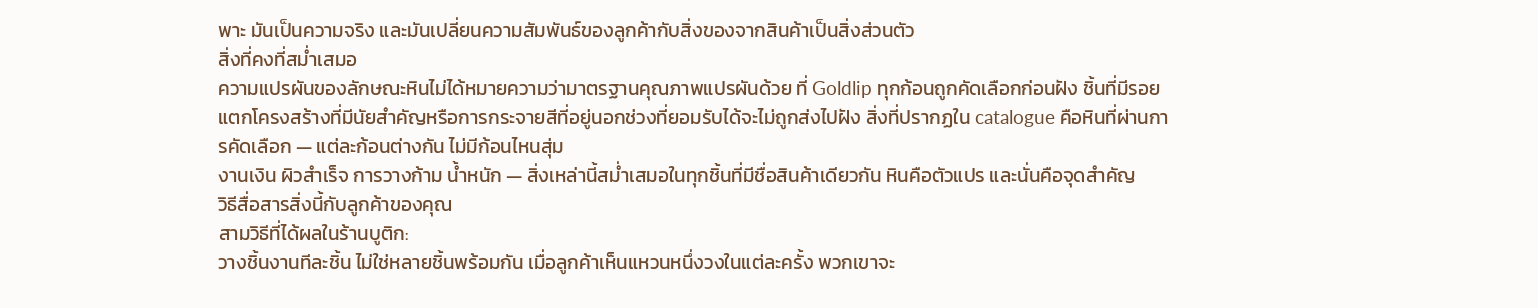พาะ มันเป็นความจริง และมันเปลี่ยนความสัมพันธ์ของลูกค้ากับสิ่งของจากสินค้าเป็นสิ่งส่วนตัว
สิ่งที่คงที่สม่ำเสมอ
ความแปรผันของลักษณะหินไม่ได้หมายความว่ามาตรฐานคุณภาพแปรผันด้วย ที่ Goldlip ทุกก้อนถูกคัดเลือกก่อนฝัง ชิ้นที่มีรอยแตกโครงสร้างที่มีนัยสำคัญหรือการกระจายสีที่อยู่นอกช่วงที่ยอมรับได้จะไม่ถูกส่งไปฝัง สิ่งที่ปรากฏใน catalogue คือหินที่ผ่านการคัดเลือก — แต่ละก้อนต่างกัน ไม่มีก้อนไหนสุ่ม
งานเงิน ผิวสำเร็จ การวางก้าม น้ำหนัก — สิ่งเหล่านี้สม่ำเสมอในทุกชิ้นที่มีชื่อสินค้าเดียวกัน หินคือตัวแปร และนั่นคือจุดสำคัญ
วิธีสื่อสารสิ่งนี้กับลูกค้าของคุณ
สามวิธีที่ได้ผลในร้านบูติก:
วางชิ้นงานทีละชิ้น ไม่ใช่หลายชิ้นพร้อมกัน เมื่อลูกค้าเห็นแหวนหนึ่งวงในแต่ละครั้ง พวกเขาจะ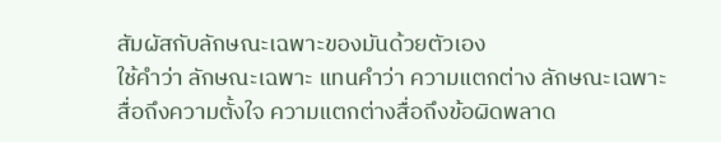สัมผัสกับลักษณะเฉพาะของมันด้วยตัวเอง
ใช้คำว่า ลักษณะเฉพาะ แทนคำว่า ความแตกต่าง ลักษณะเฉพาะสื่อถึงความตั้งใจ ความแตกต่างสื่อถึงข้อผิดพลาด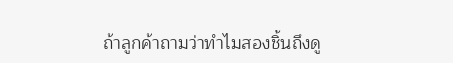ถ้าลูกค้าถามว่าทำไมสองชิ้นถึงดู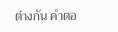ต่างกัน คำตอ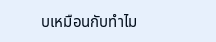บเหมือนกับทำไม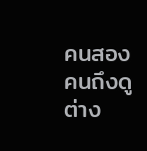คนสองคนถึงดูต่าง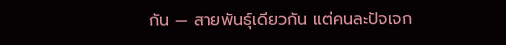กัน — สายพันธุ์เดียวกัน แต่คนละปัจเจก